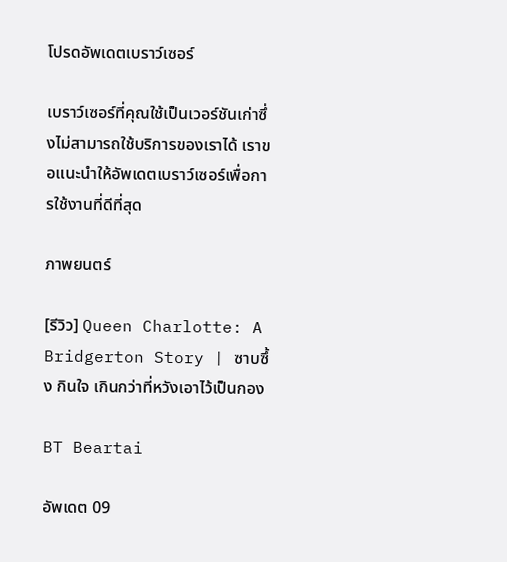โปรดอัพเดตเบราว์เซอร์

เบราว์เซอร์ที่คุณใช้เป็นเวอร์ชันเก่าซึ่งไม่สามารถใช้บริการของเราได้ เราขอแนะนำให้อัพเดตเบราว์เซอร์เพื่อการใช้งานที่ดีที่สุด

ภาพยนตร์

[รีวิว] Queen Charlotte: A Bridgerton Story | ซาบซึ้ง กินใจ เกินกว่าที่หวังเอาไว้เป็นกอง

BT Beartai

อัพเดต 09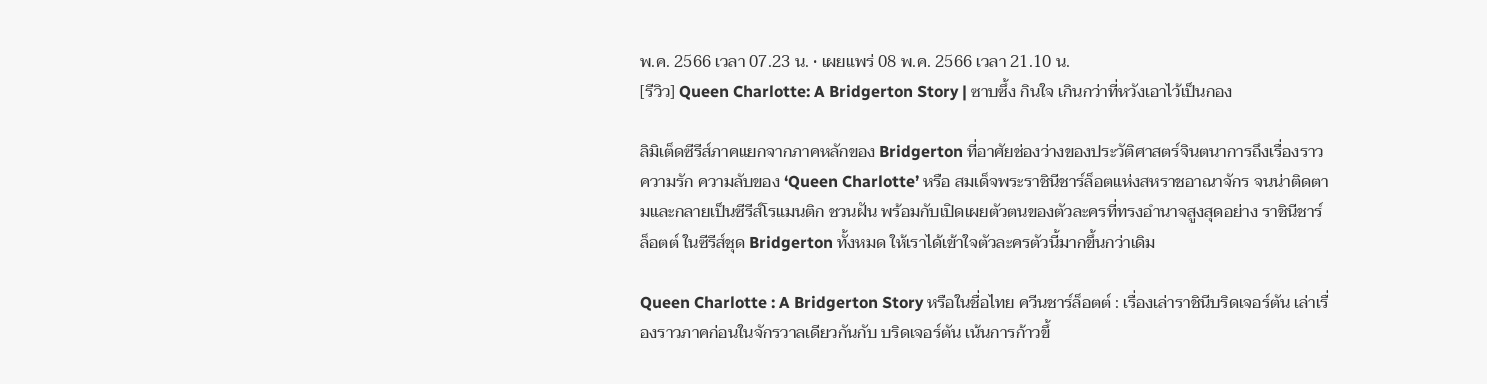พ.ค. 2566 เวลา 07.23 น. • เผยแพร่ 08 พ.ค. 2566 เวลา 21.10 น.
[รีวิว] Queen Charlotte: A Bridgerton Story | ซาบซึ้ง กินใจ เกินกว่าที่หวังเอาไว้เป็นกอง

ลิมิเต็ดซีรีส์ภาคแยกจากภาคหลักของ Bridgerton ที่อาศัยช่องว่างของประวัติศาสตร์จินตนาการถึงเรื่องราวความรัก ความลับของ ‘Queen Charlotte’ หรือ สมเด็จพระราชินีชาร์ล็อตแห่งสหราชอาณาจักร จนน่าติดตามและกลายเป็นซีรีส์โรแมนติก ชวนฝัน พร้อมกับเปิดเผยตัวตนของตัวละครที่ทรงอำนาจสูงสุดอย่าง ราชินีชาร์ล็อตต์ ในซีรีส์ชุด Bridgerton ทั้งหมด ให้เราได้เข้าใจตัวละครตัวนี้มากขึ้นกว่าเดิม

Queen Charlotte : A Bridgerton Story หรือในชื่อไทย ควีนชาร์ล็อตต์ : เรื่องเล่าราชินีบริดเจอร์ตัน เล่าเรื่องราวภาคก่อนในจักรวาลเดียวกันกับ บริดเจอร์ตัน เน้นการก้าวขึ้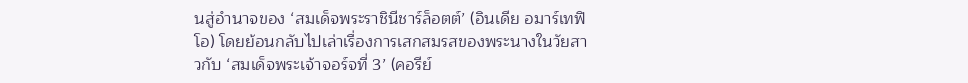นสู่อำนาจของ ‘สมเด็จพระราชินีชาร์ล็อตต์’ (อินเดีย อมาร์เทฟิโอ) โดยย้อนกลับไปเล่าเรื่องการเสกสมรสของพระนางในวัยสาวกับ ‘สมเด็จพระเจ้าจอร์จที่ 3’ (คอรีย์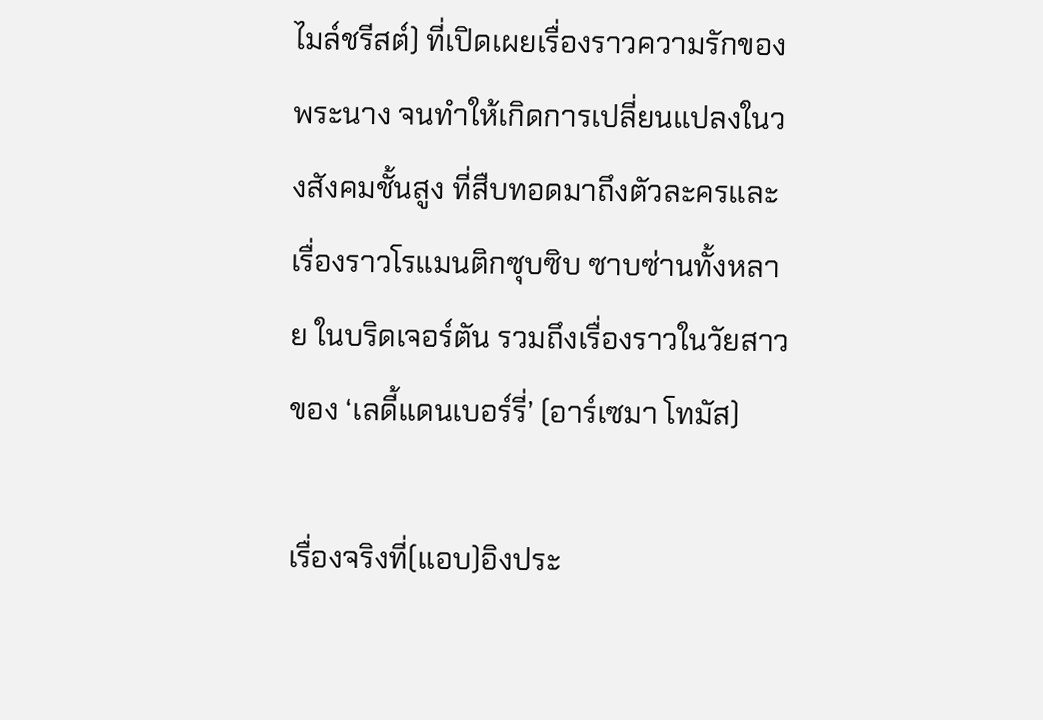ไมล์ชรีสต์) ที่เปิดเผยเรื่องราวความรักของพระนาง จนทำให้เกิดการเปลี่ยนแปลงในวงสังคมชั้นสูง ที่สืบทอดมาถึงตัวละครและเรื่องราวโรแมนติกซุบซิบ ซาบซ่านทั้งหลาย ในบริดเจอร์ตัน รวมถึงเรื่องราวในวัยสาวของ ‘เลดี้แดนเบอร์รี่’ (อาร์เซมา โทมัส)

เรื่องจริงที่(แอบ)อิงประ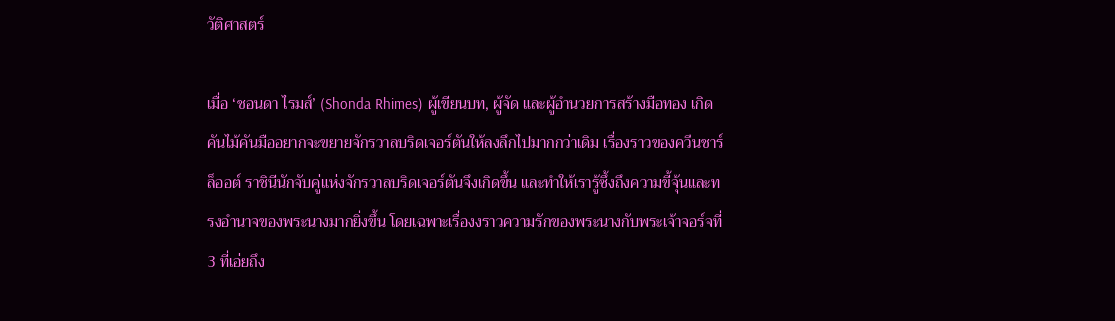วัติศาสตร์

เมื่อ ‘ชอนดา ไรมส์’ (Shonda Rhimes) ผู้เขียนบท, ผู้จัด และผู้อำนวยการสร้างมือทอง เกิดคันไม้คันมืออยากจะขยายจักรวาลบริดเจอร์ตันให้ลงลึกไปมากกว่าเดิม เรื่องราวของควีนชาร์ล็ออต์ ราชินีนักจับคู่แห่งจักรวาลบริดเจอร์ตันจึงเกิดขึ้น และทำให้เรารู้ซึ้งถึงความขี้จุ้นและทรงอำนาจของพระนางมากยิ่งขึ้น โดยเฉพาะเรื่องงราวความรักของพระนางกับพระเจ้าจอร์จที่ 3 ที่เอ่ยถึง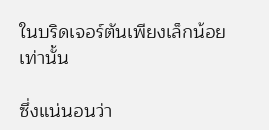ในบริดเจอร์ตันเพียงเล็กน้อยเท่านั้น

ซึ่งแน่นอนว่า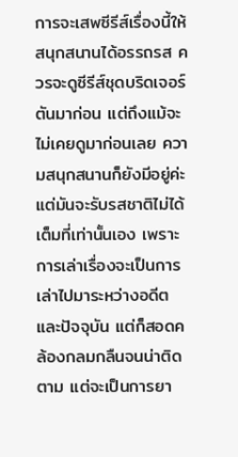การจะเสพซีรีส์เรื่องนี้ให้สนุกสนานได้อรรถรส ควรจะดูซีรีส์ชุดบริดเจอร์ตันมาก่อน แต่ถึงแม้จะไม่เคยดูมาก่อนเลย ความสนุกสนานก็ยังมีอยู่ค่ะ แต่มันจะรับรสชาติไม่ได้เต็มที่เท่านั้นเอง เพราะการเล่าเรื่องจะเป็นการเล่าไปมาระหว่างอดีตและปัจจุบัน แต่ก็สอดคล้องกลมกลืนจนน่าติดตาม แต่จะเป็นการยา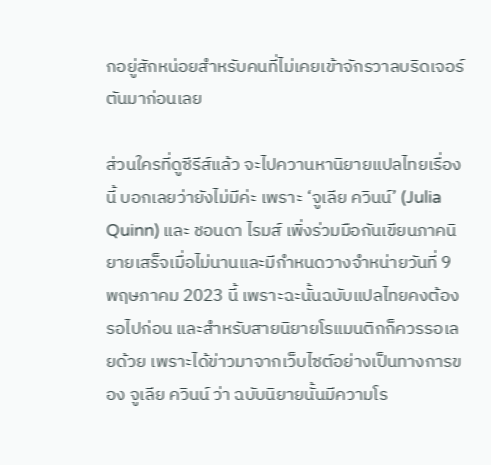กอยู่สักหน่อยสำหรับคนที่ไม่เคยเข้าจักรวาลบริดเจอร์ตันมาก่อนเลย

ส่วนใครที่ดูซีรีส์แล้ว จะไปควานหานิยายแปลไทยเรื่องนี้ บอกเลยว่ายังไม่มีค่ะ เพราะ ‘จูเลีย ควินน์’ (Julia Quinn) และ ชอนดา ไรมส์ เพิ่งร่วมมือกันเขียนภาคนิยายเสร็จเมื่อไม่นานและมีกำหนดวางจำหน่ายวันที่ 9 พฤษภาคม 2023 นี้ เพราะฉะนั้นฉบับแปลไทยคงต้องรอไปก่อน และสำหรับสายนิยายโรแมนติกก็ควรรอเลยด้วย เพราะได้ข่าวมาจากเว็บไซต์อย่างเป็นทางการของ จูเลีย ควินน์ ว่า ฉบับนิยายนั้นมีความโร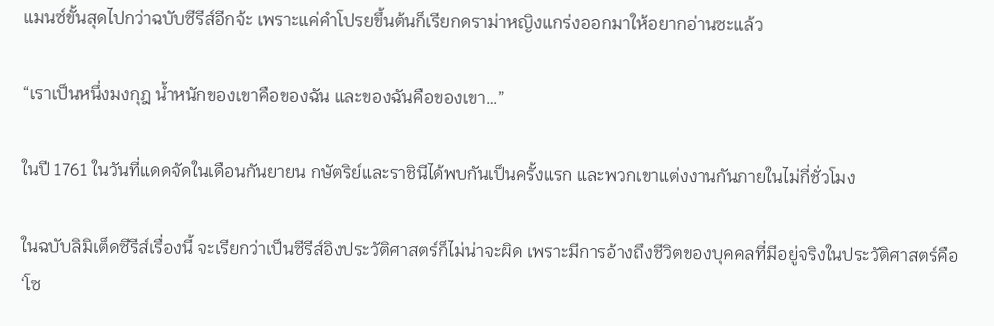แมนซ์ขั้นสุดไปกว่าฉบับซีรีส์อีกจ้ะ เพราะแค่คำโปรยขึ้นต้นก็เรียกดราม่าหญิงแกร่งออกมาให้อยากอ่านซะแล้ว

“เราเป็นหนึ่งมงกุฎ น้ำหนักของเขาคือของฉัน และของฉันคือของเขา…”

ในปี 1761 ในวันที่แดดจัดในเดือนกันยายน กษัตริย์และราชินีได้พบกันเป็นครั้งแรก และพวกเขาแต่งงานกันภายในไม่กี่ชั่วโมง

ในฉบับลิมิเต็ดซีรีส์เรื่องนี้ จะเรียกว่าเป็นซีรีส์อิงประวัติศาสตร์ก็ไม่น่าจะผิด เพราะมีการอ้างถึงชีวิตของบุคคลที่มีอยู่จริงในประวัติศาสตร์คือ ‘โซ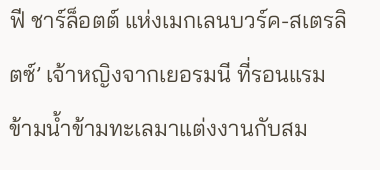ฟี ชาร์ล็อตต์ แห่งเมกเลนบวร์ค-สเตรลิตซ์’ เจ้าหญิงจากเยอรมนี ที่รอนแรมข้ามน้ำข้ามทะเลมาแต่งงานกับสม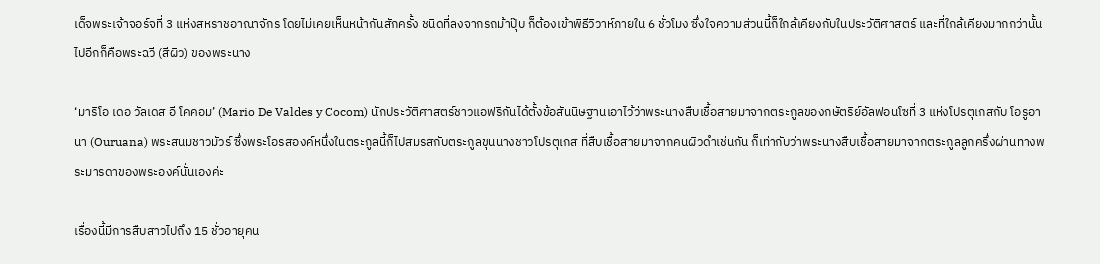เด็จพระเจ้าจอร์จที่ 3 แห่งสหราชอาณาจักร โดยไม่เคยเห็นหน้ากันสักครั้ง ชนิดที่ลงจากรถม้าปุ๊บ ก็ต้องเข้าพิธีวิวาห์ภายใน 6 ชั่วโมง ซึ่งใจความส่วนนี้ก็ใกล้เคียงกับในประวัติศาสตร์ และที่ใกล้เคียงมากกว่านั้นไปอีกก็คือพระฉวี (สีผิว) ของพระนาง

‘มาริโอ เดอ วัลเดส อี โคคอม’ (Mario De Valdes y Cocom) นักประวัติศาสตร์ชาวแอฟริกันได้ตั้งข้อสันนิษฐานเอาไว้ว่าพระนางสืบเชื้อสายมาจากตระกูลของกษัตริย์อัลฟอนโซที่ 3 แห่งโปรตุเกสกับ โอรูอานา (Ouruana) พระสนมชาวมัวร์ ซึ่งพระโอรสองค์หนึ่งในตระกูลนี้ก็ไปสมรสกับตระกูลขุนนางชาวโปรตุเกส ที่สืบเชื้อสายมาจากคนผิวดำเช่นกัน ก็เท่ากับว่าพระนางสืบเชื้อสายมาจากตระกูลลูกครึ่งผ่านทางพระมารดาของพระองค์นั่นเองค่ะ

เรื่องนี้มีการสืบสาวไปถึง 15 ชั่วอายุคน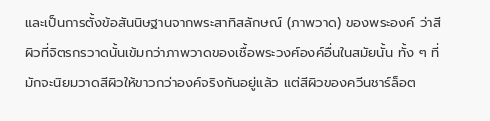และเป็นการตั้งข้อสันนิษฐานจากพระสาทิสลักษณ์ (ภาพวาด) ของพระองค์ ว่าสีผิวที่จิตรกรวาดนั้นเข้มกว่าภาพวาดของเชื้อพระวงศ์องค์อื่นในสมัยนั้น ทั้ง ๆ ที่มักจะนิยมวาดสีผิวให้ขาวกว่าองค์จริงกันอยู่แล้ว แต่สีผิวของควีนชาร์ล็อต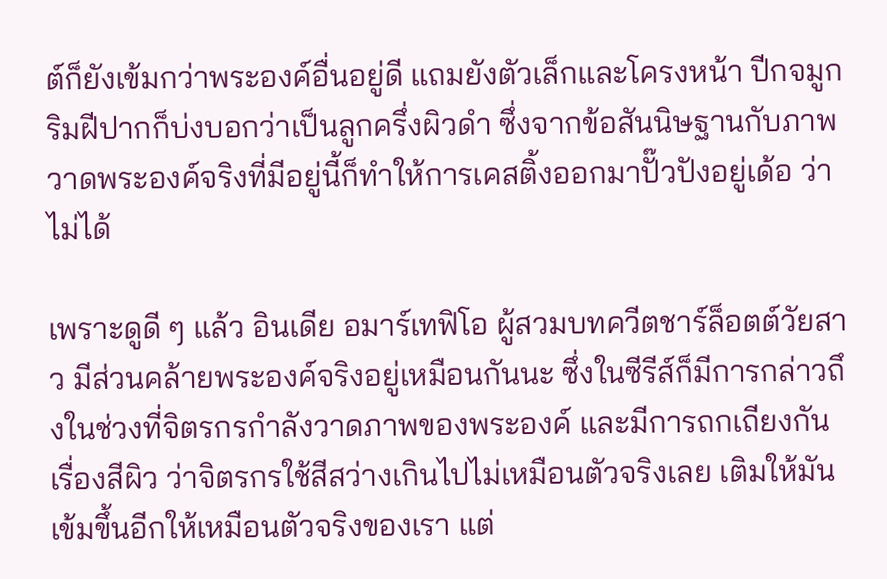ต์ก็ยังเข้มกว่าพระองค์อื่นอยู่ดี แถมยังตัวเล็กและโครงหน้า ปีกจมูก ริมฝีปากก็บ่งบอกว่าเป็นลูกครึ่งผิวดำ ซึ่งจากข้อสันนิษฐานกับภาพวาดพระองค์จริงที่มีอยู่นี้ก็ทำให้การเคสติ้งออกมาปั๊วปังอยู่เด้อ ว่าไม่ได้

เพราะดูดี ๆ แล้ว อินเดีย อมาร์เทฟิโอ ผู้สวมบทควีตชาร์ล็อตต์วัยสาว มีส่วนคล้ายพระองค์จริงอยู่เหมือนกันนะ ซึ่งในซีรีส์ก็มีการกล่าวถึงในช่วงที่จิตรกรกำลังวาดภาพของพระองค์ และมีการถกเถียงกันเรื่องสีผิว ว่าจิตรกรใช้สีสว่างเกินไปไม่เหมือนตัวจริงเลย เติมให้มันเข้มขึ้นอีกให้เหมือนตัวจริงของเรา แต่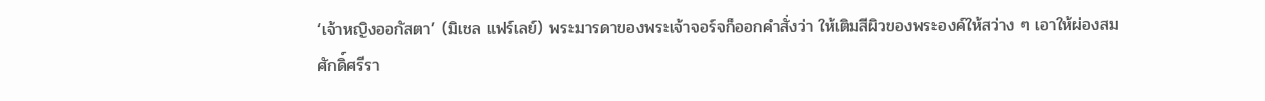‘เจ้าหญิงออกัสตา’ (มิเชล แฟร์เลย์) พระมารดาของพระเจ้าจอร์จก็ออกคำสั่งว่า ให้เติมสีผิวของพระองค์ให้สว่าง ๆ เอาให้ผ่องสมศักดิ์ศรีรา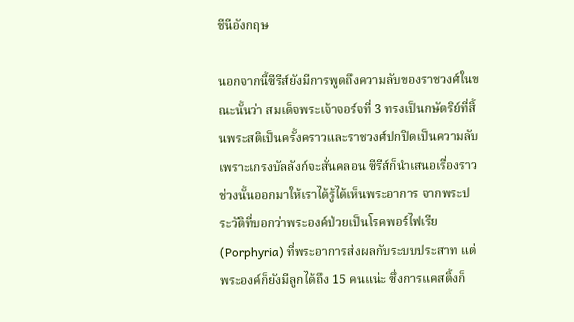ชีนีอังกฤษ

นอกจากนี้ซีรีส์ยังมีการพูดถึงความลับของราชวงศ์ในขณะนั้นว่า สมเด็จพระเจ้าจอร์จที่ 3 ทรงเป็นกษัตริย์ที่สิ้นพระสติเป็นครั้งคราวและราชวงศ์ปกปิดเป็นความลับเพราะเกรงบัลลังก์จะสั่นคลอน ซีรีส์ก็นำเสนอเรื่องราวช่วงนั้นออกมาให้เราได้รู้ได้เห็นพระอาการ จากพระประวัติที่บอกว่าพระองค์ป่วยเป็นโรคพอร์ไฟเรีย (Porphyria) ที่พระอาการส่งผลกับระบบประสาท แต่พระองค์ก็ยังมีลูกได้ถึง 15 คนแน่ะ ซึ่งการแคสติ้งก็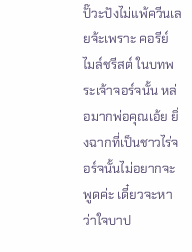ปั๊วะปังไม่แพ้ควีนเลยจ้ะเพราะ คอรีย์ ไมล์ชรีสต์ ในบทพระเจ้าจอร์จนั้น หล่อมากพ่อคุณเอ้ย ยิ่งฉากที่เป็นชาวไร่จอร์จนั้นไม่อยากจะพูดค่ะ เดี๋ยวจะหาว่าใจบาป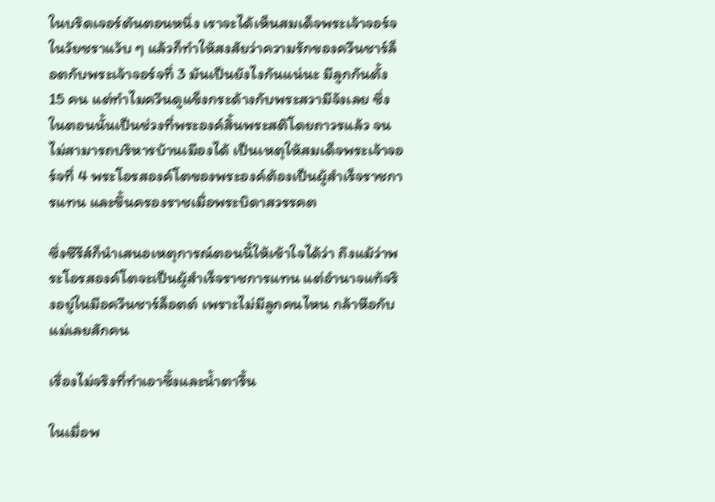ในบริดเจอร์ตันตอนหนึ่ง เราจะได้เห็นสมเด็จพระเจ้าจอร์จในวัยชราแว้บ ๆ แล้วก็ทำให้สงสัยว่าความรักของควีนชาร์ล็อตกับพระเจ้าจอร์จที่ 3 มันเป็นยังไงกันแน่นะ มีลูกกันตั้ง 15 คน แต่ทำไมควีนดูแข็งกระด้างกับพระสวามีจังเลย ซึ่งในตอนนั้นเป็นช่วงที่พระองค์สิ้นพระสติโดยถาวรแล้ว จนไม่สามารถบริหารบ้านเมืองได้ เป็นเหตุให้สมเด็จพระเจ้าจอร์จที่ 4 พระโอรสองค์โตของพระองค์ต้องเป็นผู้สำเร็จราชการแทน และขึ้นครองราชเมื่อพระบิดาสวรรคต

ซึ่งซีรีส์ก็นำเสนอเหตุการณ์ตอนนี้ให้เข้าใจได้ว่า ถึงแม้ว่าพระโอรสองค์โตจะเป็นผู้สำเร็จราชการแทน แต่อำนาจแท้จริงอยู่ในมือควีนชาร์ล็อตต์ เพราะไม่มีลูกคนไหน กล้าหือกับแม่เลยสักคน

เรื่องไม่จริงที่ทำเอาซึ้งและน้ำตารื้น

ในเมื่อพ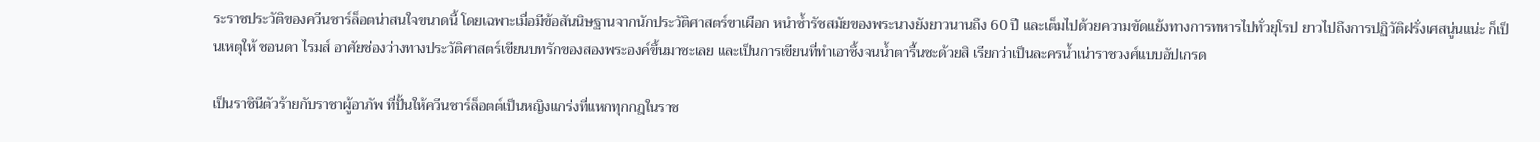ระราชประวัติของควีนชาร์ล็อตน่าสนใจขนาดนี้ โดยเฉพาะเมื่อมีข้อสันนิษฐานจากนักประวัติศาสตร์ขาเผือก หนำซ้ำรัชสมัยของพระนางยังยาวนานถึง 60 ปี และเต็มไปด้วยความขัดแย้งทางการทหารไปทั่วยุโรป ยาวไปถึงการปฏิวัติฝรั่งเศสนู่นแน่ะ ก็เป็นเหตุให้ ชอนดา ไรมส์ อาศัยช่องว่างทางประวัติศาสตร์เขียนบทรักของสองพระองค์ขึ้นมาซะเลย และเป็นการเขียนที่ทำเอาซึ้งจนน้ำตารื้นซะด้วยสิ เรียกว่าเป็นละครน้ำเน่าราชวงศ์แบบอัปเกรด

เป็นราชินีตัวร้ายกับราชาผู้อาภัพ ที่ปั้นให้ควีนชาร์ล็อตต์เป็นหญิงแกร่งที่แหกทุกกฎในราช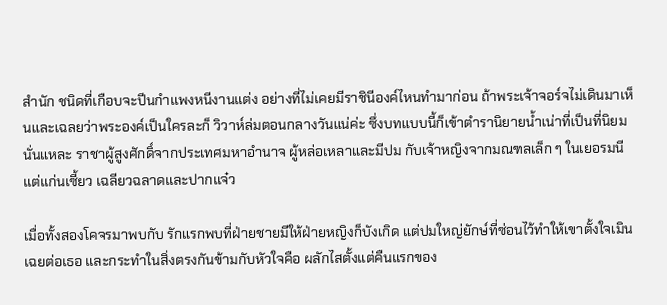สำนัก ชนิดที่เกือบจะปีนกำแพงหนีงานแต่ง อย่างที่ไม่เคยมีราชินีองค์ไหนทำมาก่อน ถ้าพระเจ้าจอร์จไม่เดินมาเห็นและเฉลยว่าพระองค์เป็นใครละก็ วิวาห์ล่มตอนกลางวันแน่ค่ะ ซึ่งบทแบบนี้ก็เข้าตำรานิยายน้ำเน่าที่เป็นที่นิยมนั่นแหละ ราชาผู้สูงศักดิ์จากประเทศมหาอำนาจ ผู้หล่อเหลาและมีปม กับเจ้าหญิงจากมณฑลเล็ก ๆ ในเยอรมนี แต่แก่นเซี้ยว เฉลียวฉลาดและปากแจ๋ว

เมื่อทั้งสองโคจรมาพบกับ รักแรกพบที่ฝ่ายชายมีให้ฝ่ายหญิงก็บังเกิด แต่ปมใหญ่ยักษ์ที่ซ่อนไว้ทำให้เขาตั้งใจเมินเฉยต่อเธอ และกระทำในสิ่งตรงกันข้ามกับหัวใจคือ ผลักไสตั้งแต่คืนแรกของ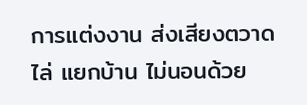การแต่งงาน ส่งเสียงตวาดไล่ แยกบ้าน ไม่นอนด้วย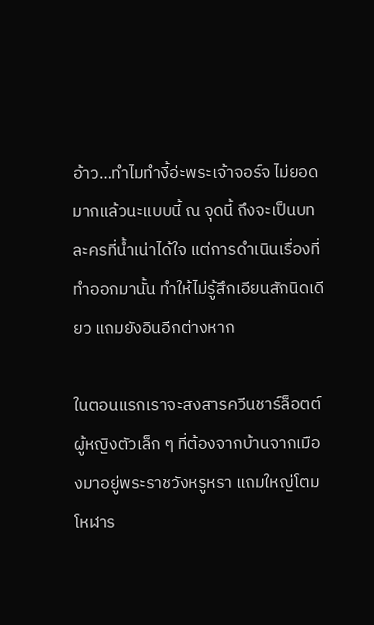อ้าว…ทำไมทำงี้อ่ะพระเจ้าจอร์จ ไม่ยอดมากแล้วนะแบบนี้ ณ จุดนี้ ถึงจะเป็นบทละครที่น้ำเน่าได้ใจ แต่การดำเนินเรื่องที่ทำออกมานั้น ทำให้ไม่รู้สึกเอียนสักนิดเดียว แถมยังอินอีกต่างหาก

ในตอนแรกเราจะสงสารควีนชาร์ล็อตต์ ผู้หญิงตัวเล็ก ๆ ที่ต้องจากบ้านจากเมืองมาอยู่พระราชวังหรูหรา แถมใหญ่โตมโหฬาร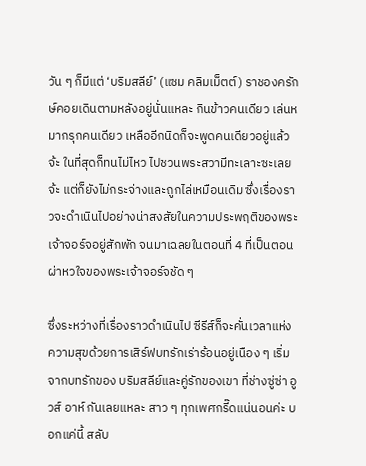วัน ๆ ก็มีแต่ ‘บริมสลีย์’ (แซม คลิมเม็ตต์) ราชองครักษ์คอยเดินตามหลังอยู่นั่นแหละ กินข้าวคนเดียว เล่นหมากรุกคนเดียว เหลืออีกนิดก็จะพูดคนเดียวอยู่แล้วจ้ะ ในที่สุดก็ทนไม่ไหว ไปชวนพระสวามีทะเลาะซะเลยจ้ะ แต่ก็ยังไม่กระจ่างและถูกไล่เหมือนเดิม ซึ่งเรื่องราวจะดำเนินไปอย่างน่าสงสัยในความประพฤติของพระเจ้าจอร์จอยู่สักพัก จนมาเฉลยในตอนที่ 4 ที่เป็นตอนผ่าหวใจของพระเจ้าจอร์จชัด ๆ

ซึ่งระหว่างที่เรื่องราวดำเนินไป ซีรีส์ก็จะคั่นเวลาแห่งความสุขด้วยการเสิร์ฟบทรักเร่าร้อนอยู่เนือง ๆ เริ่มจากบทรักของ บริมสลีย์และคู่รักของเขา ที่ช่างซู่ซ่า อูวส์ อาห์ กันเลยแหละ สาว ๆ ทุกเพศกรี๊ดแน่นอนค่ะ บอกแค่นี้ สลับ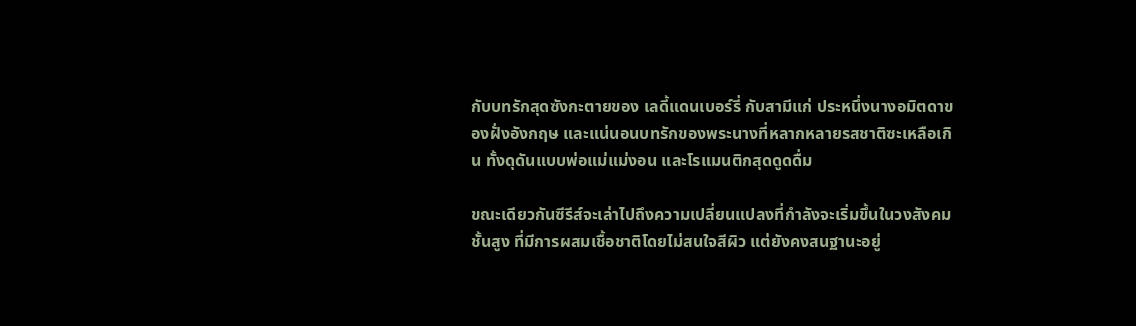กับบทรักสุดซังกะตายของ เลดี้แดนเบอร์รี่ กับสามีแก่ ประหนึ่งนางอมิตดาของฝั่งอังกฤษ และแน่นอนบทรักของพระนางที่หลากหลายรสชาติซะเหลือเกิน ทั้งดุดันแบบพ่อแม่แม่งอน และโรแมนติกสุดดูดดื่ม

ขณะเดียวกันซีรีส์จะเล่าไปถึงความเปลี่ยนแปลงที่กำลังจะเริ่มขึ้นในวงสังคมชั้นสูง ที่มีการผสมเชื้อชาติโดยไม่สนใจสีผิว แต่ยังคงสนฐานะอยู่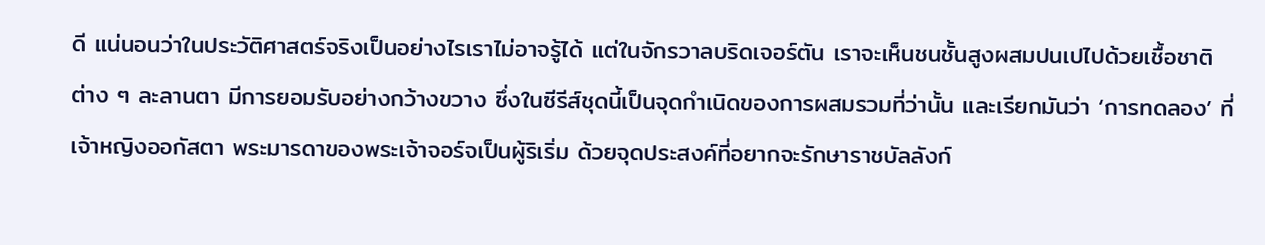ดี แน่นอนว่าในประวัติศาสตร์จริงเป็นอย่างไรเราไม่อาจรู้ได้ แต่ในจักรวาลบริดเจอร์ตัน เราจะเห็นชนชั้นสูงผสมปนเปไปด้วยเชื้อชาติต่าง ๆ ละลานตา มีการยอมรับอย่างกว้างขวาง ซึ่งในซีรีส์ชุดนี้เป็นจุดกำเนิดของการผสมรวมที่ว่านั้น และเรียกมันว่า ‘การทดลอง’ ที่ เจ้าหญิงออกัสตา พระมารดาของพระเจ้าจอร์จเป็นผู้ริเริ่ม ด้วยจุดประสงค์ที่อยากจะรักษาราชบัลลังก์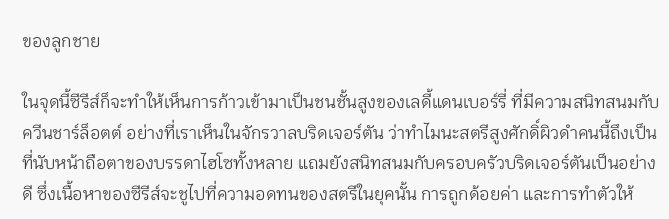ของลูกชาย

ในจุดนี้ซีรีส์ก็จะทำให้เห็นการก้าวเข้ามาเป็นชนชั้นสูงของเลดี้แดนเบอร์รี่ ที่มีความสนิทสนมกับควีนชาร์ล็อตต์ อย่างที่เราเห็นในจักรวาลบริดเจอร์ตัน ว่าทำไมนะสตรีสูงศักดิ์ผิวดำคนนี้ถึงเป็นที่นับหน้าถือตาของบรรดาไฮโซทั้งหลาย แถมยังสนิทสนมกับครอบครัวบริดเจอร์ตันเป็นอย่างดี ซึ่งเนื้อหาของซีรีส์จะชูไปที่ความอดทนของสตรีในยุคนั้น การถูกด้อยค่า และการทำตัวให้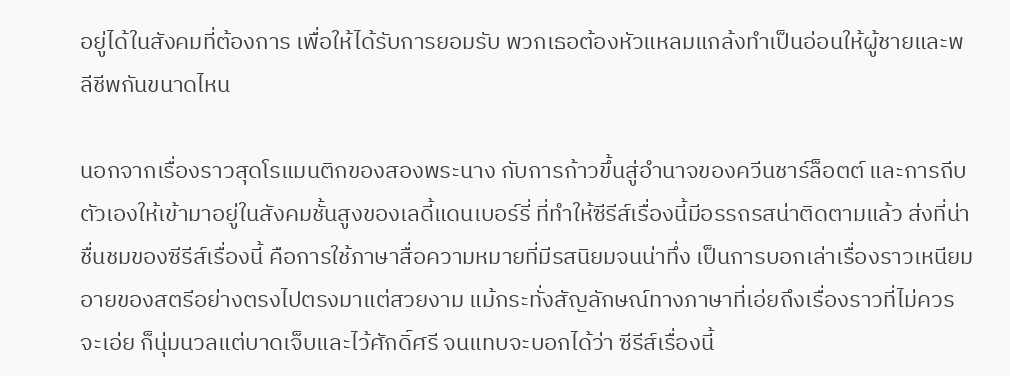อยู่ได้ในสังคมที่ต้องการ เพื่อให้ได้รับการยอมรับ พวกเธอต้องหัวแหลมแกล้งทำเป็นอ่อนให้ผู้ชายและพลีชีพกันขนาดไหน

นอกจากเรื่องราวสุดโรแมนติกของสองพระนาง กับการก้าวขึ้นสู่อำนาจของควีนชาร์ล็อตต์ และการถีบตัวเองให้เข้ามาอยู่ในสังคมชั้นสูงของเลดี้แดนเบอร์รี่ ที่ทำให้ซีรีส์เรื่องนี้มีอรรถรสน่าติดตามแล้ว ส่งที่น่าชื่นชมของซีรีส์เรื่องนี้ คือการใช้ภาษาสื่อความหมายที่มีรสนิยมจนน่าทึ่ง เป็นการบอกเล่าเรื่องราวเหนียมอายของสตรีอย่างตรงไปตรงมาแต่สวยงาม แม้กระทั่งสัญลักษณ์ทางภาษาที่เอ่ยถึงเรื่องราวที่ไม่ควรจะเอ่ย ก็นุ่มนวลแต่บาดเจ็บและไว้ศักดิ์ศรี จนแทบจะบอกได้ว่า ซีรีส์เรื่องนี้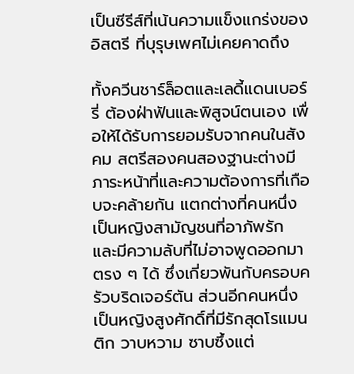เป็นซีรีส์ที่เน้นความแข็งแกร่งของอิสตรี ที่บุรุษเพศไม่เคยคาดถึง

ทั้งควีนชาร์ล็อตและเลดี้แดนเบอร์รี่ ต้องฝ่าฟันและพิสูจน์ตนเอง เพื่อให้ได้รับการยอมรับจากคนในสังคม สตรีสองคนสองฐานะต่างมีภาระหน้าที่และความต้องการที่เกือบจะคล้ายกัน แตกต่างที่คนหนึ่งเป็นหญิงสามัญชนที่อาภัพรัก และมีความลับที่ไม่อาจพูดออกมาตรง ๆ ได้ ซึ่งเกี่ยวพันกับครอบครัวบริดเจอร์ตัน ส่วนอีกคนหนึ่งเป็นหญิงสูงศักดิ์ที่มีรักสุดโรแมนติก วาบหวาม ซาบซึ้งแต่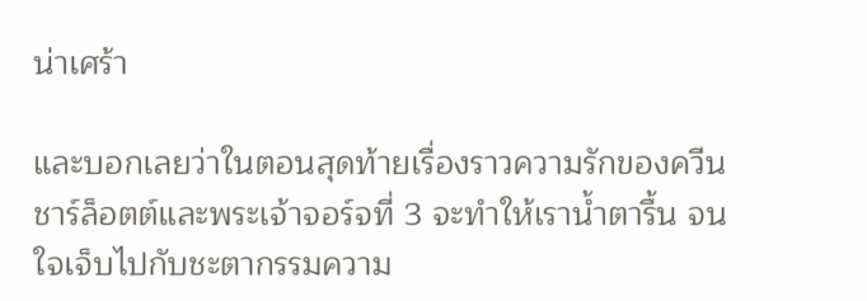น่าเศร้า

และบอกเลยว่าในตอนสุดท้ายเรื่องราวความรักของควีนชาร์ล็อตต์และพระเจ้าจอร์จที่ 3 จะทำให้เราน้ำตารื้น จนใจเจ็บไปกับชะตากรรมความ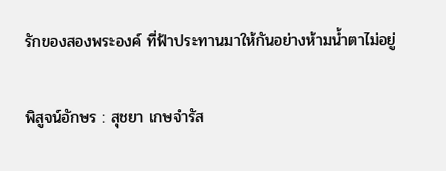รักของสองพระองค์ ที่ฟ้าประทานมาให้กันอย่างห้ามน้ำตาไม่อยู่

พิสูจน์อักษร : สุชยา เกษจำรัส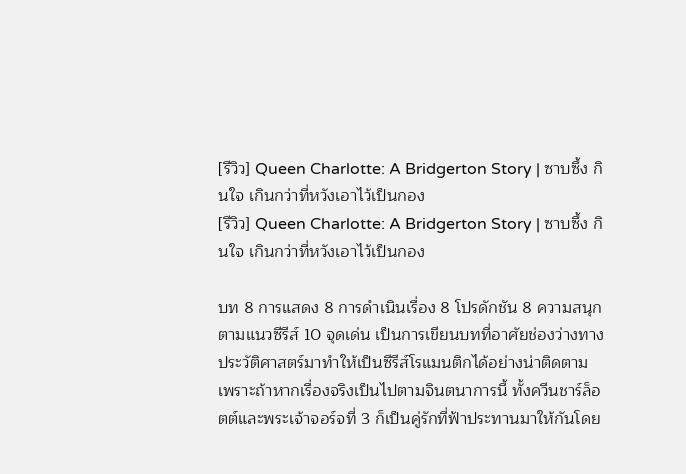[รีวิว] Queen Charlotte: A Bridgerton Story | ซาบซึ้ง กินใจ เกินกว่าที่หวังเอาไว้เป็นกอง
[รีวิว] Queen Charlotte: A Bridgerton Story | ซาบซึ้ง กินใจ เกินกว่าที่หวังเอาไว้เป็นกอง

บท 8 การแสดง 8 การดำเนินเรื่อง 8 โปรดักชัน 8 ความสนุกตามแนวซีรีส์ 10 จุดเด่น เป็นการเขียนบทที่อาศัยช่องว่างทางประวัติศาสตร์มาทำให้เป็นซีรีส์โรแมนติกได้อย่างน่าติดตาม เพราะถ้าหากเรื่องจริงเป็นไปตามจินตนาการนี้ ทั้งควีนชาร์ล็อตต์และพระเจ้าจอร์จที่ 3 ก็เป็นคู่รักที่ฟ้าประทานมาให้กันโดย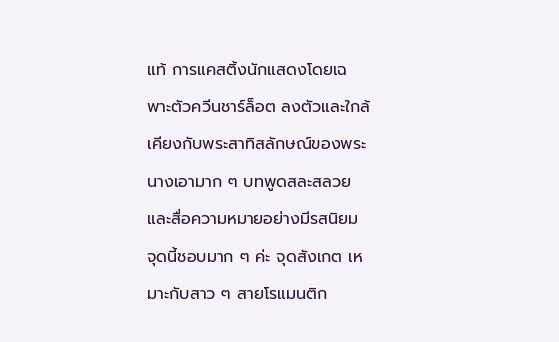แท้ การแคสติ้งนักแสดงโดยเฉพาะตัวควีนชาร์ล็อต ลงตัวและใกล้เคียงกับพระสาทิสลักษณ์ของพระนางเอามาก ๆ บทพูดสละสลวยและสื่อความหมายอย่างมีรสนิยม จุดนี้ชอบมาก ๆ ค่ะ จุดสังเกต เหมาะกับสาว ๆ สายโรแมนติก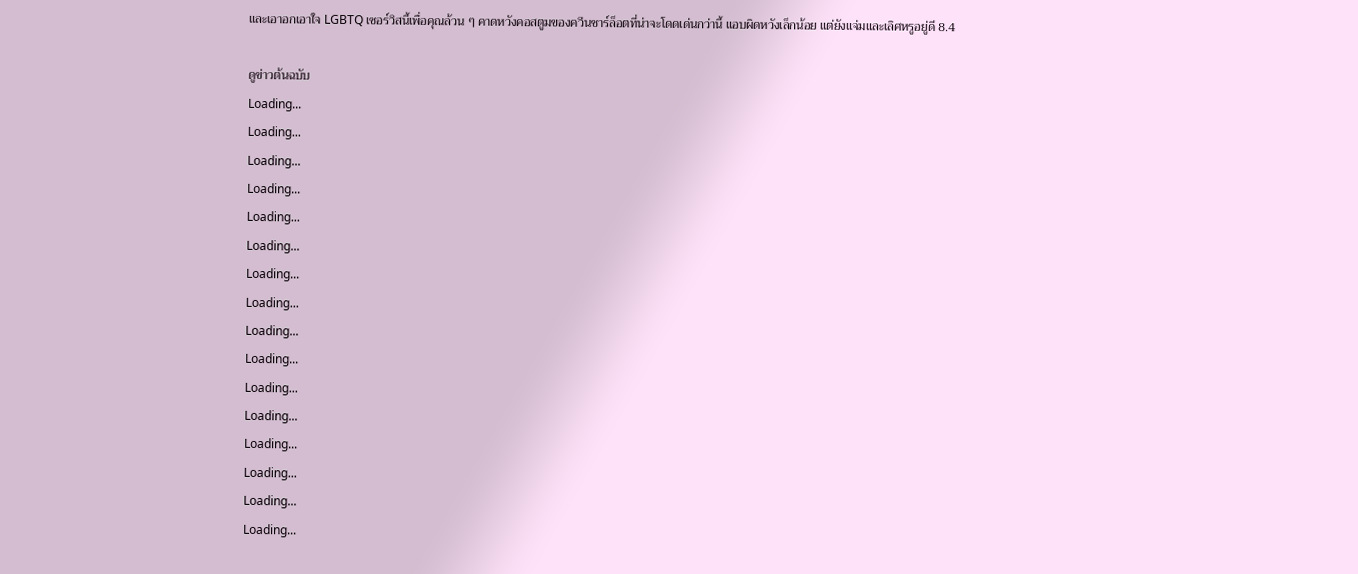และเอาอกเอาใจ LGBTQ เซอร์วิสนี้เพื่อคุณล้วน ๆ คาดหวังคอสตูมของควีนชาร์ล็อตที่น่าจะโดดเด่นกว่านี้ แอบผิดหวังเล็กน้อย แต่ยังแจ่มและเลิศหรูอยู่ดี 8.4

ดูข่าวต้นฉบับ
Loading...
Loading...
Loading...
Loading...
Loading...
Loading...
Loading...
Loading...
Loading...
Loading...
Loading...
Loading...
Loading...
Loading...
Loading...
Loading...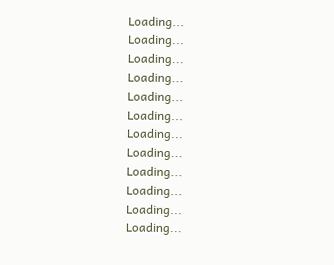Loading...
Loading...
Loading...
Loading...
Loading...
Loading...
Loading...
Loading...
Loading...
Loading...
Loading...
Loading...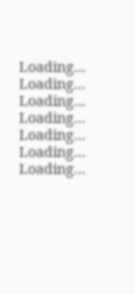Loading...
Loading...
Loading...
Loading...
Loading...
Loading...
Loading...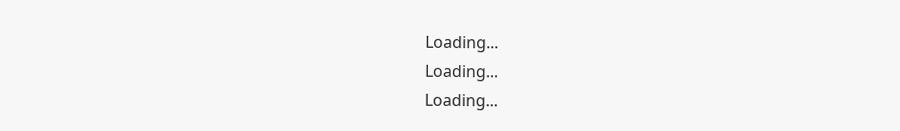Loading...
Loading...
Loading...